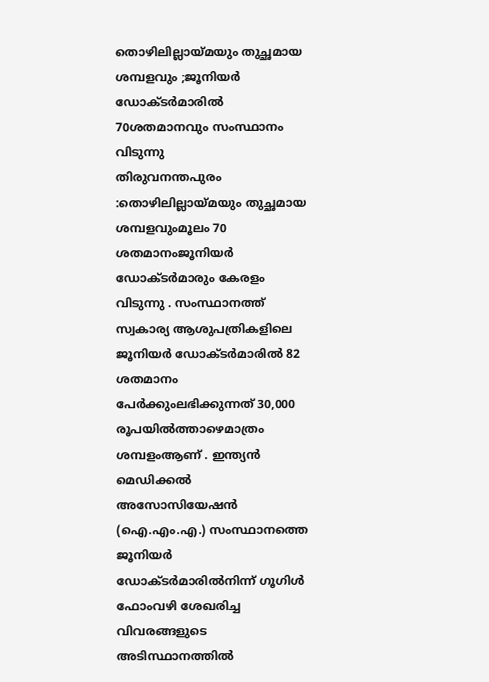തൊഴിലില്ലായ്മയും തുച്ഛമായ ശമ്പളവും ;ജൂനിയർ ഡോക്ടർമാരിൽ 70ശതമാനവും സംസ്ഥാനം വിടുന്നു
തിരുവനന്തപുരം :തൊഴിലില്ലായ്മയും തുച്ഛമായ ശമ്പളവുംമൂലം 70 ശതമാനംജൂനിയർ ഡോക്ടർമാരും കേരളം വിടുന്നു . സംസ്ഥാനത്ത് സ്വകാര്യ ആശുപത്രികളിലെ ജൂനിയർ ഡോക്ടർമാരിൽ 82 ശതമാനം പേർക്കുംലഭിക്കുന്നത് 30,000 രൂപയിൽത്താഴെമാത്രം ശമ്പളംആണ് . ഇന്ത്യൻ മെഡിക്കൽ അസോസിയേഷൻ (ഐ.എം.എ.) സംസ്ഥാനത്തെ ജൂനിയർ ഡോക്ടർമാരിൽനിന്ന് ഗൂഗിൾ ഫോംവഴി ശേഖരിച്ച വിവരങ്ങളുടെ അടിസ്ഥാനത്തിൽ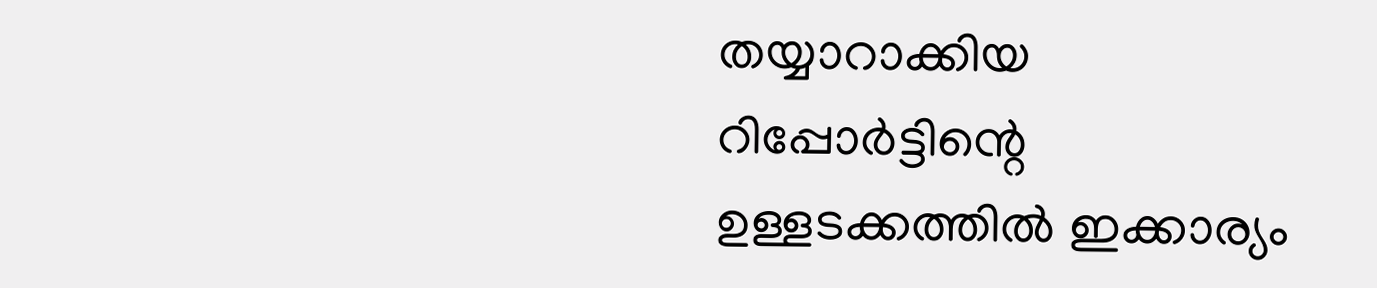തയ്യാറാക്കിയ റിപ്പോർട്ടിന്റെ ഉള്ളടക്കത്തിൽ ഇക്കാര്യം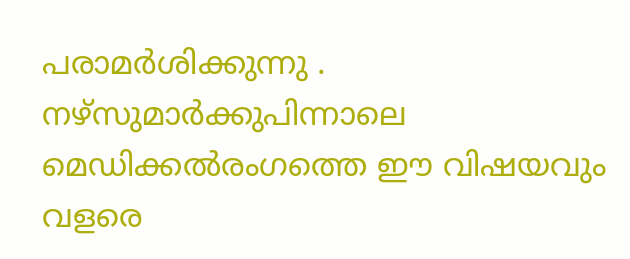പരാമർശിക്കുന്നു . നഴ്സുമാർക്കുപിന്നാലെ മെഡിക്കൽരംഗത്തെ ഈ വിഷയവും വളരെ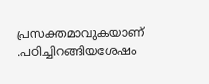പ്രസക്തമാവുകയാണ് .പഠിച്ചിറങ്ങിയശേഷം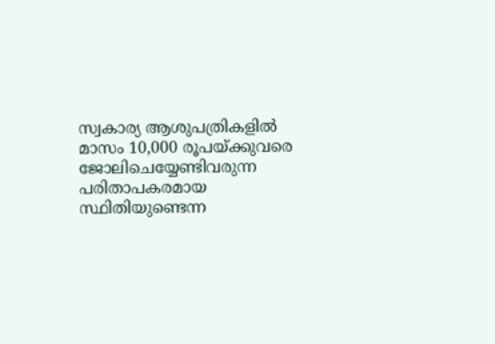സ്വകാര്യ ആശുപത്രികളിൽ മാസം 10,000 രൂപയ്ക്കുവരെ ജോലിചെയ്യേണ്ടിവരുന്ന പരിതാപകരമായ സ്ഥിതിയുണ്ടെന്ന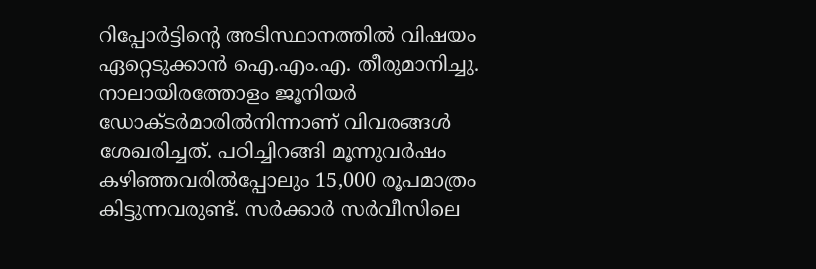റിപ്പോർട്ടിന്റെ അടിസ്ഥാനത്തിൽ വിഷയം ഏറ്റെടുക്കാൻ ഐ.എം.എ. തീരുമാനിച്ചു. നാലായിരത്തോളം ജൂനിയർ ഡോക്ടർമാരിൽനിന്നാണ് വിവരങ്ങൾ ശേഖരിച്ചത്. പഠിച്ചിറങ്ങി മൂന്നുവർഷം കഴിഞ്ഞവരിൽപ്പോലും 15,000 രൂപമാത്രം കിട്ടുന്നവരുണ്ട്. സർക്കാർ സർവീസിലെ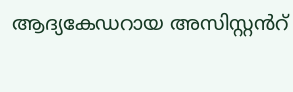ആദ്യകേഡറായ അസിസ്റ്റൻറ്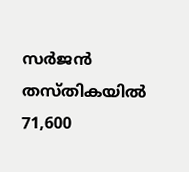സർജൻ തസ്തികയിൽ 71,600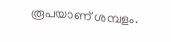രൂപയാണ് ശമ്പളം.